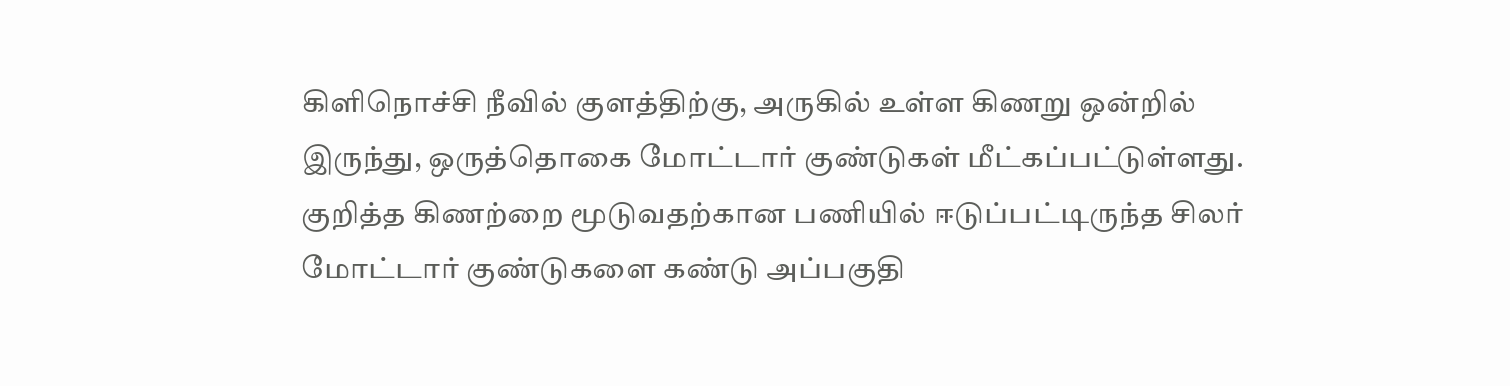கிளிநொச்சி நீவில் குளத்திற்கு, அருகில் உள்ள கிணறு ஒன்றில் இருந்து, ஒருத்தொகை மோட்டார் குண்டுகள் மீட்கப்பட்டுள்ளது.
குறித்த கிணற்றை மூடுவதற்கான பணியில் ஈடுப்பட்டிருந்த சிலர் மோட்டார் குண்டுகளை கண்டு அப்பகுதி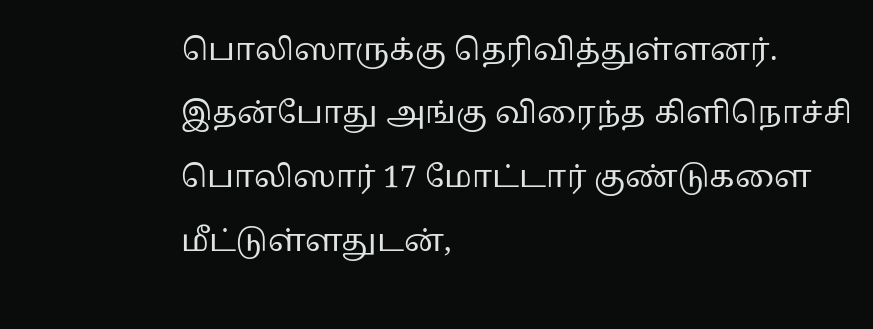பொலிஸாருக்கு தெரிவித்துள்ளனர்.
இதன்போது அங்கு விரைந்த கிளிநொச்சி பொலிஸார் 17 மோட்டார் குண்டுகளை மீட்டுள்ளதுடன்,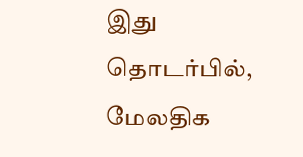இது தொடர்பில், மேலதிக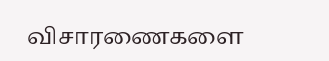விசாரணைகளை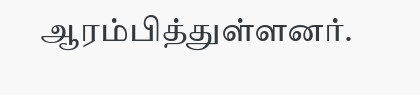ஆரம்பித்துள்ளனர்.